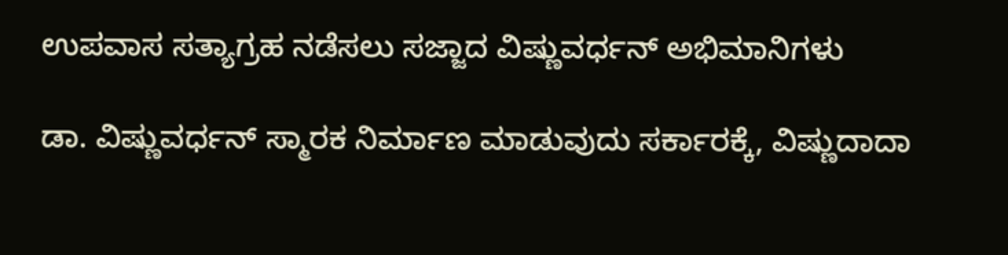ಉಪವಾಸ ಸತ್ಯಾಗ್ರಹ ನಡೆಸಲು ಸಜ್ಜಾದ ವಿಷ್ಣುವರ್ಧನ್ ಅಭಿಮಾನಿಗಳು

ಡಾ. ವಿಷ್ಣುವರ್ಧನ್ ಸ್ಮಾರಕ ನಿರ್ಮಾಣ ಮಾಡುವುದು ಸರ್ಕಾರಕ್ಕೆ, ವಿಷ್ಣುದಾದಾ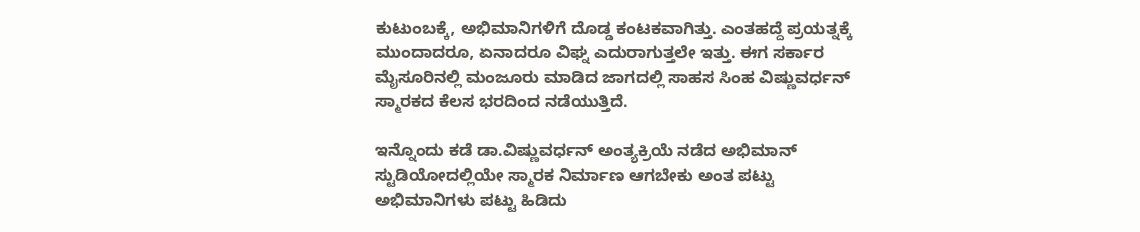ಕುಟುಂಬಕ್ಕೆ, ಅಭಿಮಾನಿಗಳಿಗೆ ದೊಡ್ಡ ಕಂಟಕವಾಗಿತ್ತು. ಎಂತಹದ್ದೆ ಪ್ರಯತ್ನಕ್ಕೆ ಮುಂದಾದರೂ, ಏನಾದರೂ ವಿಘ್ನ ಎದುರಾಗುತ್ತಲೇ ಇತ್ತು. ಈಗ ಸರ್ಕಾರ ಮೈಸೂರಿನಲ್ಲಿ ಮಂಜೂರು ಮಾಡಿದ ಜಾಗದಲ್ಲಿ ಸಾಹಸ ಸಿಂಹ ವಿಷ್ಣುವರ್ಧನ್ ಸ್ಮಾರಕದ ಕೆಲಸ ಭರದಿಂದ ನಡೆಯುತ್ತಿದೆ.

ಇನ್ನೊಂದು ಕಡೆ ಡಾ.ವಿಷ್ಣುವರ್ಧನ್ ಅಂತ್ಯಕ್ರಿಯೆ ನಡೆದ ಅಭಿಮಾನ್ ಸ್ಟುಡಿಯೋದಲ್ಲಿಯೇ ಸ್ಮಾರಕ ನಿರ್ಮಾಣ ಆಗಬೇಕು ಅಂತ ಪಟ್ಟು ಅಭಿಮಾನಿಗಳು ಪಟ್ಟು ಹಿಡಿದು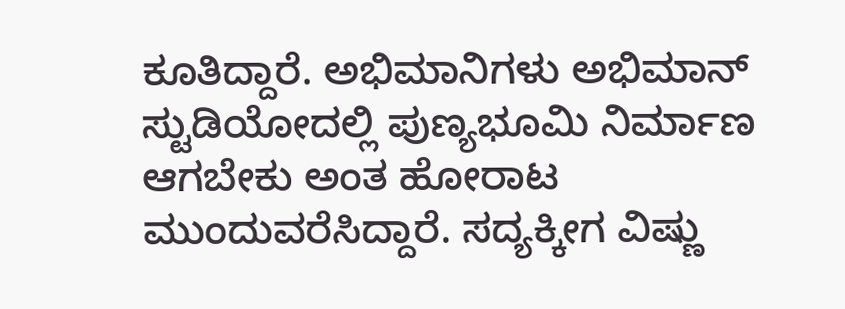ಕೂತಿದ್ದಾರೆ. ಅಭಿಮಾನಿಗಳು ಅಭಿಮಾನ್ ಸ್ಟುಡಿಯೋದಲ್ಲಿ ಪುಣ್ಯಭೂಮಿ ನಿರ್ಮಾಣ ಆಗಬೇಕು ಅಂತ ಹೋರಾಟ ಮುಂದುವರೆಸಿದ್ದಾರೆ. ಸದ್ಯಕ್ಕೀಗ ವಿಷ್ಣು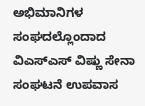ಅಭಿಮಾನಿಗಳ ಸಂಘದಲ್ಲೊಂದಾದ ವಿಎಸ್‌ಎಸ್ ವಿಷ್ಣು ಸೇನಾ ಸಂಘಟನೆ ಉಪವಾಸ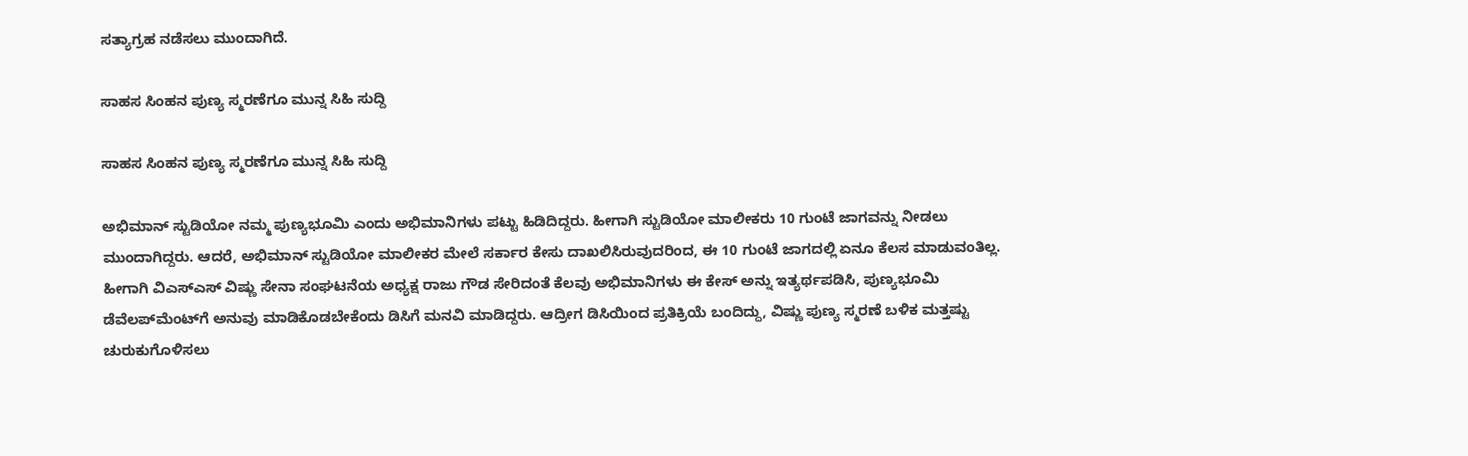ಸತ್ಯಾಗ್ರಹ ನಡೆಸಲು ಮುಂದಾಗಿದೆ.

ಸಾಹಸ ಸಿಂಹನ ಪುಣ್ಯ ಸ್ಮರಣೆಗೂ ಮುನ್ನ ಸಿಹಿ ಸುದ್ದಿ

ಸಾಹಸ ಸಿಂಹನ ಪುಣ್ಯ ಸ್ಮರಣೆಗೂ ಮುನ್ನ ಸಿಹಿ ಸುದ್ದಿ

ಅಭಿಮಾನ್ ಸ್ಟುಡಿಯೋ ನಮ್ಮ ಪುಣ್ಯಭೂಮಿ ಎಂದು ಅಭಿಮಾನಿಗಳು ಪಟ್ಟು ಹಿಡಿದಿದ್ದರು. ಹೀಗಾಗಿ ಸ್ಟುಡಿಯೋ ಮಾಲೀಕರು 10 ಗುಂಟೆ ಜಾಗವನ್ನು ನೀಡಲು ಮುಂದಾಗಿದ್ದರು. ಆದರೆ, ಅಭಿಮಾನ್ ಸ್ಟುಡಿಯೋ ಮಾಲೀಕರ ಮೇಲೆ ಸರ್ಕಾರ ಕೇಸು ದಾಖಲಿಸಿರುವುದರಿಂದ, ಈ 10 ಗುಂಟೆ ಜಾಗದಲ್ಲಿ ಏನೂ ಕೆಲಸ ಮಾಡುವಂತಿಲ್ಲ. ಹೀಗಾಗಿ ವಿಎಸ್‌ಎಸ್ ವಿಷ್ಣು ಸೇನಾ ಸಂಘಟನೆಯ ಅಧ್ಯಕ್ಷ ರಾಜು ಗೌಡ ಸೇರಿದಂತೆ ಕೆಲವು ಅಭಿಮಾನಿಗಳು ಈ ಕೇಸ್ ಅನ್ನು ಇತ್ಯರ್ಥಪಡಿಸಿ, ಪುಣ್ಯಭೂಮಿ ಡೆವೆಲಪ್‌ಮೆಂಟ್‌ಗೆ ಅನುವು ಮಾಡಿಕೊಡಬೇಕೆಂದು ಡಿಸಿಗೆ ಮನವಿ ಮಾಡಿದ್ದರು. ಆದ್ರೀಗ ಡಿಸಿಯಿಂದ ಪ್ರತಿಕ್ರಿಯೆ ಬಂದಿದ್ದು, ವಿಷ್ಣು ಪುಣ್ಯ ಸ್ಮರಣೆ ಬಳಿಕ ಮತ್ತಷ್ಟು ಚುರುಕುಗೊಳಿಸಲು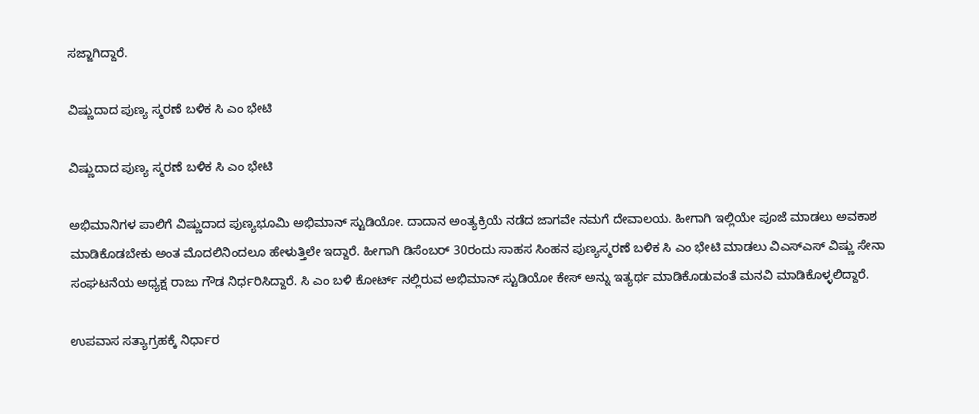ಸಜ್ಜಾಗಿದ್ದಾರೆ.

ವಿಷ್ಣುದಾದ ಪುಣ್ಯ ಸ್ಮರಣೆ ಬಳಿಕ ಸಿ ಎಂ ಭೇಟಿ

ವಿಷ್ಣುದಾದ ಪುಣ್ಯ ಸ್ಮರಣೆ ಬಳಿಕ ಸಿ ಎಂ ಭೇಟಿ

ಅಭಿಮಾನಿಗಳ ಪಾಲಿಗೆ ವಿಷ್ಣುದಾದ ಪುಣ್ಯಭೂಮಿ ಅಭಿಮಾನ್ ಸ್ಟುಡಿಯೋ. ದಾದಾನ ಅಂತ್ಯಕ್ರಿಯೆ ನಡೆದ ಜಾಗವೇ ನಮಗೆ ದೇವಾಲಯ. ಹೀಗಾಗಿ ಇಲ್ಲಿಯೇ ಪೂಜೆ ಮಾಡಲು ಅವಕಾಶ ಮಾಡಿಕೊಡಬೇಕು ಅಂತ ಮೊದಲಿನಿಂದಲೂ ಹೇಳುತ್ತಿಲೇ ಇದ್ದಾರೆ. ಹೀಗಾಗಿ ಡಿಸೆಂಬರ್ 30ರಂದು ಸಾಹಸ ಸಿಂಹನ ಪುಣ್ಯಸ್ಮರಣೆ ಬಳಿಕ ಸಿ ಎಂ ಭೇಟಿ ಮಾಡಲು ವಿಎಸ್‌ಎಸ್ ವಿಷ್ಣು ಸೇನಾ ಸಂಘಟನೆಯ ಅಧ್ಯಕ್ಷ ರಾಜು ಗೌಡ ನಿರ್ಧರಿಸಿದ್ದಾರೆ. ಸಿ ಎಂ ಬಳಿ ಕೋರ್ಟ್ ನಲ್ಲಿರುವ ಅಭಿಮಾನ್ ಸ್ಟುಡಿಯೋ ಕೇಸ್ ಅನ್ನು ಇತ್ಯರ್ಥ ಮಾಡಿಕೊಡುವಂತೆ ಮನವಿ ಮಾಡಿಕೊಳ್ಳಲಿದ್ದಾರೆ.

ಉಪವಾಸ ಸತ್ಯಾಗ್ರಹಕ್ಕೆ ನಿರ್ಧಾರ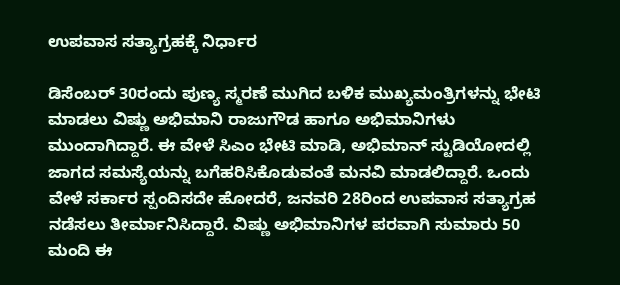ಉಪವಾಸ ಸತ್ಯಾಗ್ರಹಕ್ಕೆ ನಿರ್ಧಾರ

ಡಿಸೆಂಬರ್ 30ರಂದು ಪುಣ್ಯ ಸ್ಮರಣೆ ಮುಗಿದ ಬಳಿಕ ಮುಖ್ಯಮಂತ್ರಿಗಳನ್ನು ಭೇಟಿ ಮಾಡಲು ವಿಷ್ಣು ಅಭಿಮಾನಿ ರಾಜುಗೌಡ ಹಾಗೂ ಅಭಿಮಾನಿಗಳು ಮುಂದಾಗಿದ್ದಾರೆ. ಈ ವೇಳೆ ಸಿಎಂ ಭೇಟಿ ಮಾಡಿ, ಅಭಿಮಾನ್ ಸ್ಟುಡಿಯೋದಲ್ಲಿ ಜಾಗದ ಸಮಸ್ಯೆಯನ್ನು ಬಗೆಹರಿಸಿಕೊಡುವಂತೆ ಮನವಿ ಮಾಡಲಿದ್ದಾರೆ. ಒಂದು ವೇಳೆ ಸರ್ಕಾರ ಸ್ಪಂದಿಸದೇ ಹೋದರೆ, ಜನವರಿ 28ರಿಂದ ಉಪವಾಸ ಸತ್ಯಾಗ್ರಹ ನಡೆಸಲು ತೀರ್ಮಾನಿಸಿದ್ದಾರೆ. ವಿಷ್ಣು ಅಭಿಮಾನಿಗಳ ಪರವಾಗಿ ಸುಮಾರು 50 ಮಂದಿ ಈ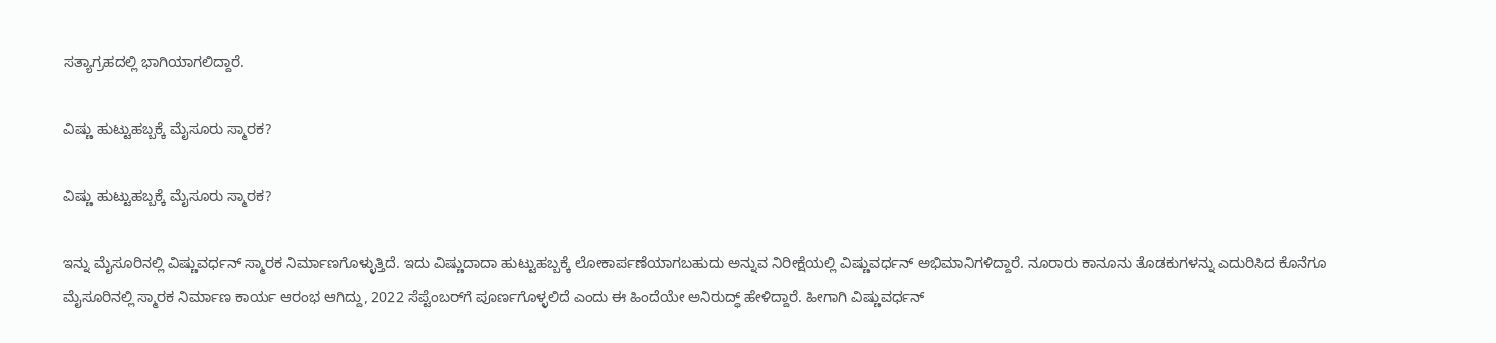ಸತ್ಯಾಗ್ರಹದಲ್ಲಿ ಭಾಗಿಯಾಗಲಿದ್ದಾರೆ.

ವಿಷ್ಣು ಹುಟ್ಟುಹಬ್ಬಕ್ಕೆ ಮೈಸೂರು ಸ್ಮಾರಕ?

ವಿಷ್ಣು ಹುಟ್ಟುಹಬ್ಬಕ್ಕೆ ಮೈಸೂರು ಸ್ಮಾರಕ?

ಇನ್ನು ಮೈಸೂರಿನಲ್ಲಿ ವಿಷ್ಣುವರ್ಧನ್ ಸ್ಮಾರಕ ನಿರ್ಮಾಣಗೊಳ್ಳುತ್ತಿದೆ. ಇದು ವಿಷ್ಣುದಾದಾ ಹುಟ್ಟುಹಬ್ಬಕ್ಕೆ ಲೋಕಾರ್ಪಣೆಯಾಗಬಹುದು ಅನ್ನುವ ನಿರೀಕ್ಷೆಯಲ್ಲಿ ವಿಷ್ಣುವರ್ಧನ್ ಅಭಿಮಾನಿಗಳಿದ್ದಾರೆ. ನೂರಾರು ಕಾನೂನು ತೊಡಕುಗಳನ್ನು ಎದುರಿಸಿದ ಕೊನೆಗೂ ಮೈಸೂರಿನಲ್ಲಿ ಸ್ಮಾರಕ ನಿರ್ಮಾಣ ಕಾರ್ಯ ಆರಂಭ ಆಗಿದ್ದು, 2022 ಸೆಪ್ಟೆಂಬರ್‌ಗೆ ಪೂರ್ಣಗೊಳ್ಳಲಿದೆ ಎಂದು ಈ ಹಿಂದೆಯೇ ಅನಿರುದ್ಧ್ ಹೇಳಿದ್ದಾರೆ. ಹೀಗಾಗಿ ವಿಷ್ಣುವರ್ಧನ್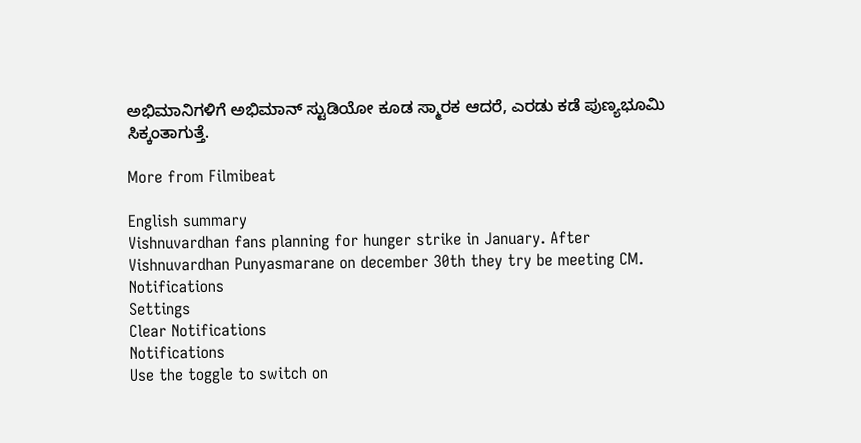ಅಭಿಮಾನಿಗಳಿಗೆ ಅಭಿಮಾನ್ ಸ್ಟುಡಿಯೋ ಕೂಡ ಸ್ಮಾರಕ ಆದರೆ, ಎರಡು ಕಡೆ ಪುಣ್ಯಭೂಮಿ ಸಿಕ್ಕಂತಾಗುತ್ತೆ.

More from Filmibeat

English summary
Vishnuvardhan fans planning for hunger strike in January. After Vishnuvardhan Punyasmarane on december 30th they try be meeting CM.
Notifications
Settings
Clear Notifications
Notifications
Use the toggle to switch on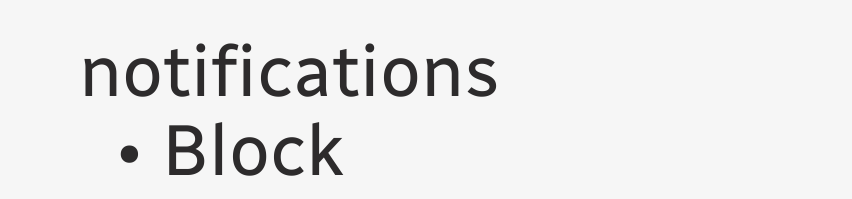notifications
  • Block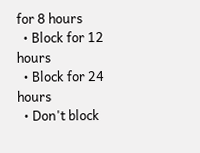for 8 hours
  • Block for 12 hours
  • Block for 24 hours
  • Don't block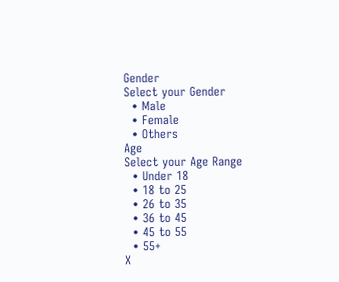Gender
Select your Gender
  • Male
  • Female
  • Others
Age
Select your Age Range
  • Under 18
  • 18 to 25
  • 26 to 35
  • 36 to 45
  • 45 to 55
  • 55+
X